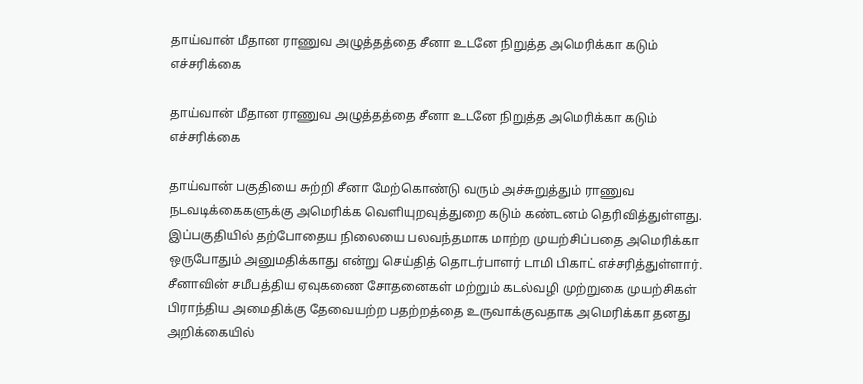தாய்வான் மீதான ராணுவ அழுத்தத்தை சீனா உடனே நிறுத்த அமெரிக்கா கடும் எச்சரிக்கை

தாய்வான் மீதான ராணுவ அழுத்தத்தை சீனா உடனே நிறுத்த அமெரிக்கா கடும் எச்சரிக்கை

தாய்வான் பகுதியை சுற்றி சீனா மேற்கொண்டு வரும் அச்சுறுத்தும் ராணுவ நடவடிக்கைகளுக்கு அமெரிக்க வெளியுறவுத்துறை கடும் கண்டனம் தெரிவித்துள்ளது. இப்பகுதியில் தற்போதைய நிலையை பலவந்தமாக மாற்ற முயற்சிப்பதை அமெரிக்கா ஒருபோதும் அனுமதிக்காது என்று செய்தித் தொடர்பாளர் டாமி பிகாட் எச்சரித்துள்ளார். சீனாவின் சமீபத்திய ஏவுகணை சோதனைகள் மற்றும் கடல்வழி முற்றுகை முயற்சிகள் பிராந்திய அமைதிக்கு தேவையற்ற பதற்றத்தை உருவாக்குவதாக அமெரிக்கா தனது அறிக்கையில்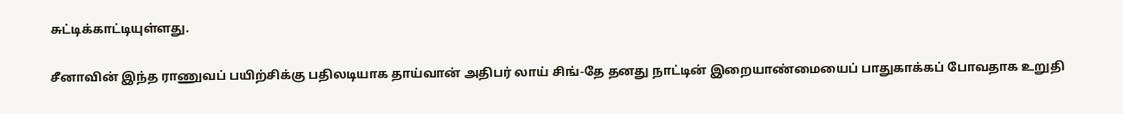சுட்டிக்காட்டியுள்ளது.

சீனாவின் இந்த ராணுவப் பயிற்சிக்கு பதிலடியாக தாய்வான் அதிபர் லாய் சிங்-தே தனது நாட்டின் இறையாண்மையைப் பாதுகாக்கப் போவதாக உறுதி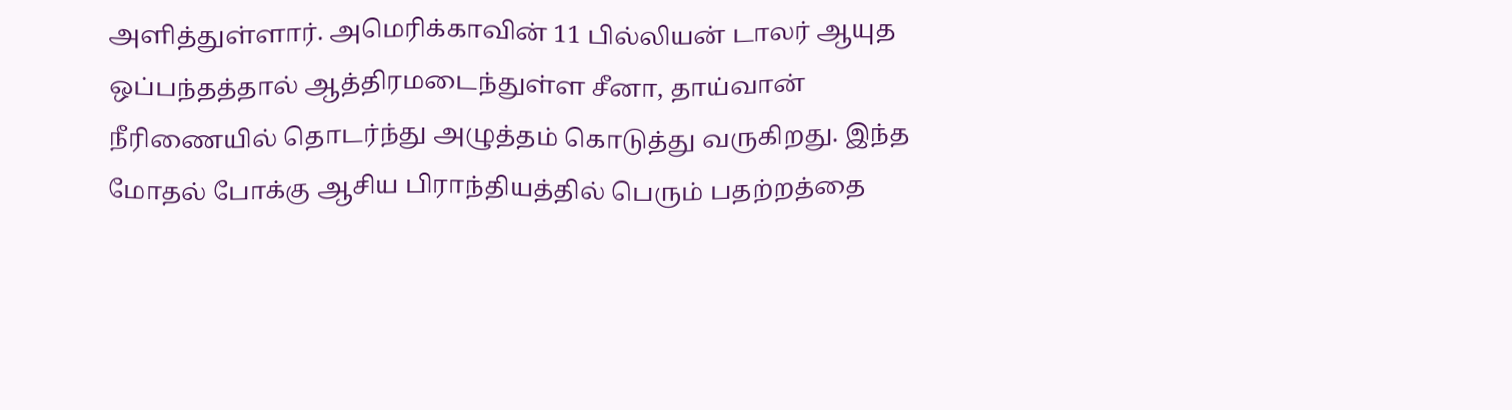அளித்துள்ளார். அமெரிக்காவின் 11 பில்லியன் டாலர் ஆயுத ஒப்பந்தத்தால் ஆத்திரமடைந்துள்ள சீனா, தாய்வான் நீரிணையில் தொடர்ந்து அழுத்தம் கொடுத்து வருகிறது. இந்த மோதல் போக்கு ஆசிய பிராந்தியத்தில் பெரும் பதற்றத்தை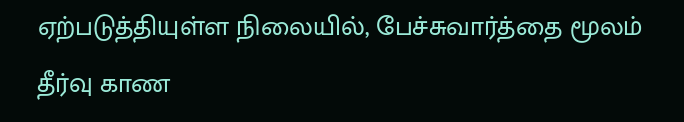ஏற்படுத்தியுள்ள நிலையில், பேச்சுவார்த்தை மூலம் தீர்வு காண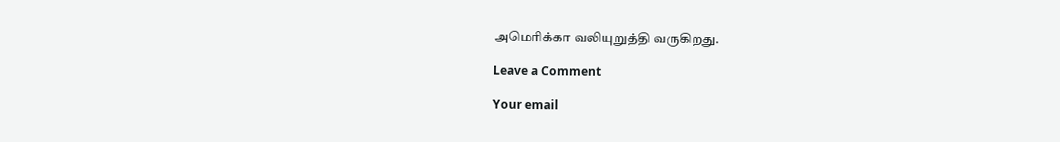அமெரிக்கா வலியுறுத்தி வருகிறது.

Leave a Comment

Your email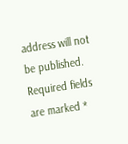address will not be published. Required fields are marked *